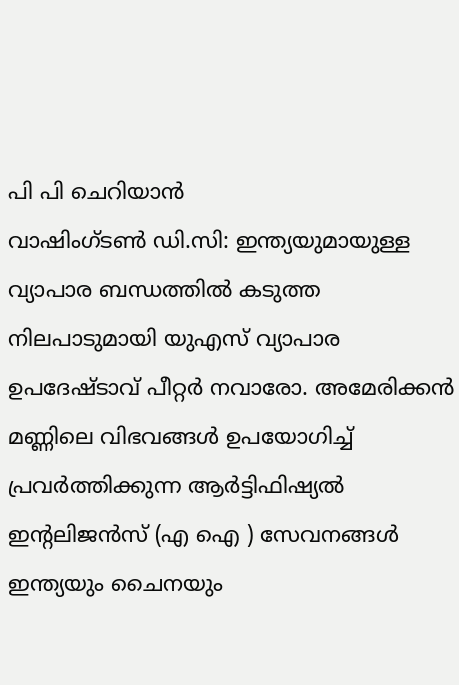പി പി ചെറിയാൻ
വാഷിംഗ്ടൺ ഡി.സി: ഇന്ത്യയുമായുള്ള വ്യാപാര ബന്ധത്തിൽ കടുത്ത നിലപാടുമായി യുഎസ് വ്യാപാര ഉപദേഷ്ടാവ് പീറ്റർ നവാരോ. അമേരിക്കൻ മണ്ണിലെ വിഭവങ്ങൾ ഉപയോഗിച്ച് പ്രവർത്തിക്കുന്ന ആർട്ടിഫിഷ്യൽ ഇന്റലിജൻസ് (എ ഐ ) സേവനങ്ങൾ ഇന്ത്യയും ചൈനയും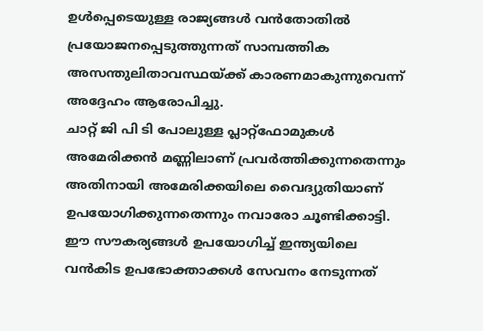ഉൾപ്പെടെയുള്ള രാജ്യങ്ങൾ വൻതോതിൽ പ്രയോജനപ്പെടുത്തുന്നത് സാമ്പത്തിക അസന്തുലിതാവസ്ഥയ്ക്ക് കാരണമാകുന്നുവെന്ന് അദ്ദേഹം ആരോപിച്ചു.
ചാറ്റ് ജി പി ടി പോലുള്ള പ്ലാറ്റ്ഫോമുകൾ അമേരിക്കൻ മണ്ണിലാണ് പ്രവർത്തിക്കുന്നതെന്നും അതിനായി അമേരിക്കയിലെ വൈദ്യുതിയാണ് ഉപയോഗിക്കുന്നതെന്നും നവാരോ ചൂണ്ടിക്കാട്ടി. ഈ സൗകര്യങ്ങൾ ഉപയോഗിച്ച് ഇന്ത്യയിലെ വൻകിട ഉപഭോക്താക്കൾ സേവനം നേടുന്നത്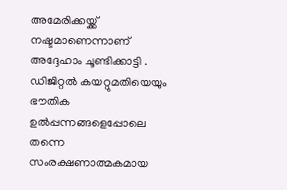അമേരിക്കയ്ക്ക് നഷ്ടമാണെന്നാണ് അദ്ദേഹാം ചൂണ്ടിക്കാട്ടി .
ഡിജിറ്റൽ കയറ്റുമതിയെയും ഭൗതിക ഉൽപ്പന്നങ്ങളെപ്പോലെ തന്നെ സംരക്ഷണാത്മകമായ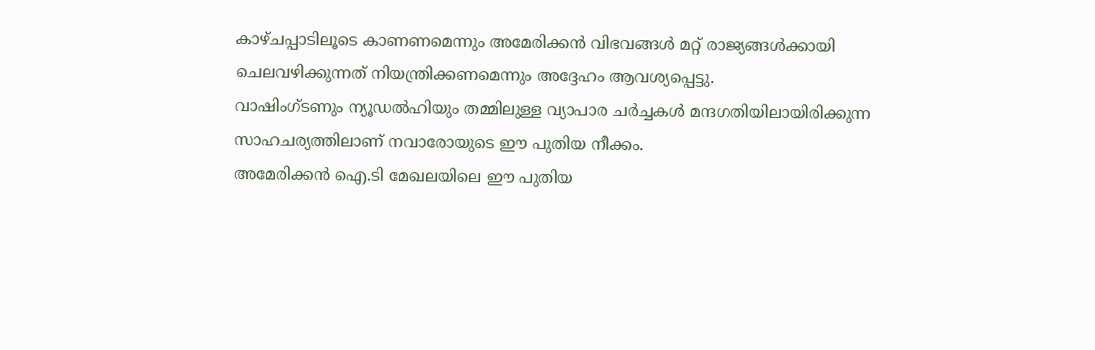കാഴ്ചപ്പാടിലൂടെ കാണണമെന്നും അമേരിക്കൻ വിഭവങ്ങൾ മറ്റ് രാജ്യങ്ങൾക്കായി ചെലവഴിക്കുന്നത് നിയന്ത്രിക്കണമെന്നും അദ്ദേഹം ആവശ്യപ്പെട്ടു.
വാഷിംഗ്ടണും ന്യൂഡൽഹിയും തമ്മിലുള്ള വ്യാപാര ചർച്ചകൾ മന്ദഗതിയിലായിരിക്കുന്ന സാഹചര്യത്തിലാണ് നവാരോയുടെ ഈ പുതിയ നീക്കം.
അമേരിക്കൻ ഐ.ടി മേഖലയിലെ ഈ പുതിയ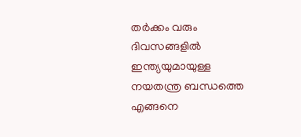തർക്കം വരും ദിവസങ്ങളിൽ ഇന്ത്യയുമായുള്ള നയതന്ത്ര ബന്ധത്തെ എങ്ങനെ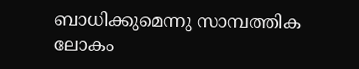ബാധിക്കുമെന്നു സാമ്പത്തിക ലോകം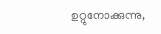ഉറ്റുനോക്കുന്നു,